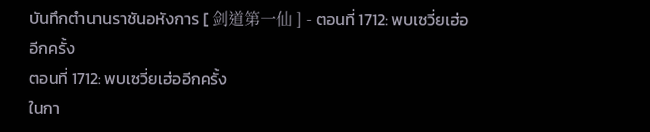บันทึกตำนานราชันอหังการ [ 剑道第一仙 ] - ตอนที่ 1712: พบเซวี่ยเฮ่ออีกครั้ง
ตอนที่ 1712: พบเซวี่ยเฮ่ออีกครั้ง
ในกา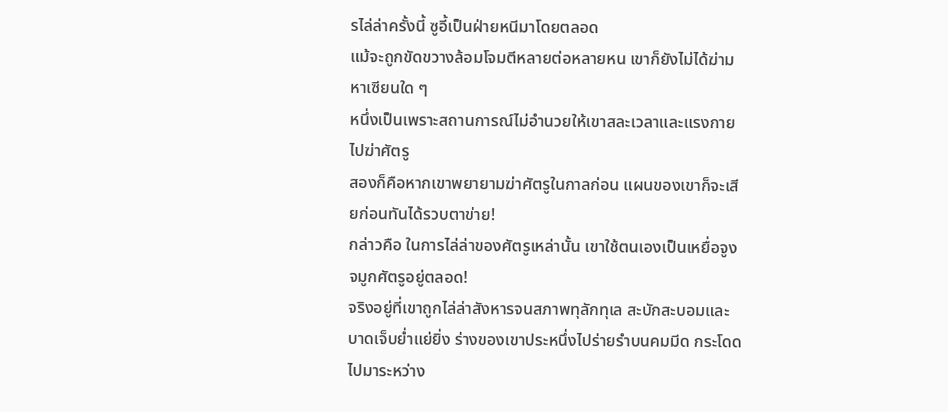รไล่ล่าครั้งนี้ ซูอี้เป็นฝ่ายหนีมาโดยตลอด
แม้จะถูกขัดขวางล้อมโจมตีหลายต่อหลายหน เขาก็ยังไม่ได้ฆ่ามหาเซียนใด ๆ
หนึ่งเป็นเพราะสถานการณ์ไม่อำนวยให้เขาสละเวลาและแรงกายไปฆ่าศัตรู
สองก็คือหากเขาพยายามฆ่าศัตรูในกาลก่อน แผนของเขาก็จะเสียก่อนทันได้รวบตาข่าย!
กล่าวคือ ในการไล่ล่าของศัตรูเหล่านั้น เขาใช้ตนเองเป็นเหยื่อจูงจมูกศัตรูอยู่ตลอด!
จริงอยู่ที่เขาถูกไล่ล่าสังหารจนสภาพทุลักทุเล สะบักสะบอมและบาดเจ็บย่ำแย่ยิ่ง ร่างของเขาประหนึ่งไปร่ายรำบนคมมีด กระโดดไปมาระหว่าง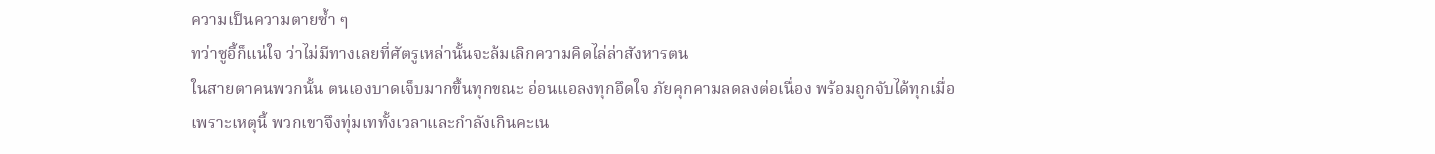ความเป็นความตายซ้ำ ๆ
ทว่าซูอี้ก็แน่ใจ ว่าไม่มีทางเลยที่ศัตรูเหล่านั้นจะล้มเลิกความคิดไล่ล่าสังหารตน
ในสายตาคนพวกนั้น ตนเองบาดเจ็บมากขึ้นทุกขณะ อ่อนแอลงทุกอึดใจ ภัยคุกคามลดลงต่อเนื่อง พร้อมถูกจับได้ทุกเมื่อ
เพราะเหตุนี้ พวกเขาจึงทุ่มเททั้งเวลาและกำลังเกินคะเน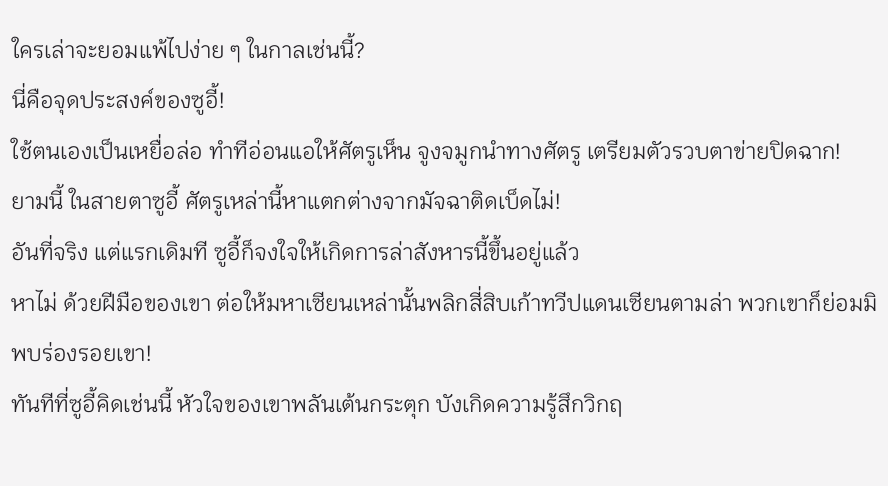ใครเล่าจะยอมแพ้ไปง่าย ๆ ในกาลเช่นนี้?
นี่คือจุดประสงค์ของซูอี้!
ใช้ตนเองเป็นเหยื่อล่อ ทำทีอ่อนแอให้ศัตรูเห็น จูงจมูกนำทางศัตรู เตรียมตัวรวบตาข่ายปิดฉาก!
ยามนี้ ในสายตาซูอี้ ศัตรูเหล่านี้หาแตกต่างจากมัจฉาติดเบ็ดไม่!
อันที่จริง แต่แรกเดิมที ซูอี้ก็จงใจให้เกิดการล่าสังหารนี้ขึ้นอยู่แล้ว
หาไม่ ด้วยฝีมือของเขา ต่อให้มหาเซียนเหล่านั้นพลิกสี่สิบเก้าทวีปแดนเซียนตามล่า พวกเขาก็ย่อมมิพบร่องรอยเขา!
ทันทีที่ซูอี้คิดเช่นนี้ หัวใจของเขาพลันเต้นกระตุก บังเกิดความรู้สึกวิกฤ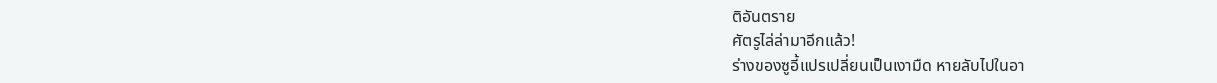ติอันตราย
ศัตรูไล่ล่ามาอีกแล้ว!
ร่างของซูอี้แปรเปลี่ยนเป็นเงามืด หายลับไปในอา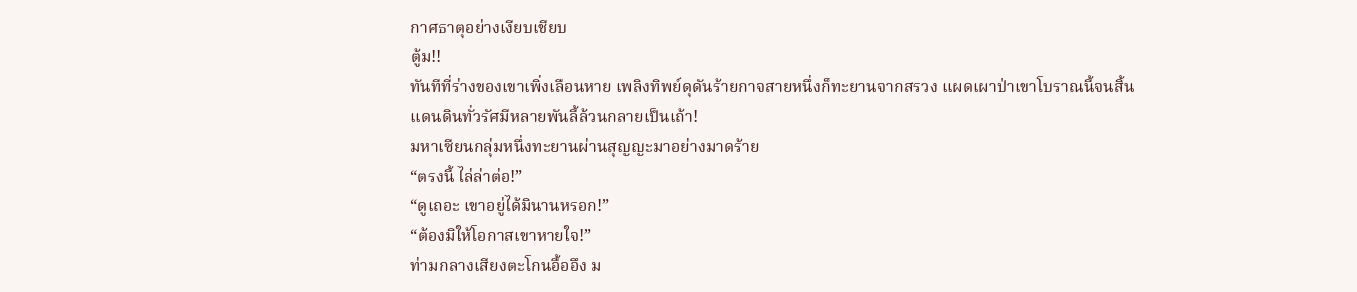กาศธาตุอย่างเงียบเชียบ
ตู้ม!!
ทันทีที่ร่างของเขาเพิ่งเลือนหาย เพลิงทิพย์ดุดันร้ายกาจสายหนึ่งก็ทะยานจากสรวง แผดเผาป่าเขาโบราณนี้จนสิ้น
แดนดินทั่วรัศมีหลายพันลี้ล้วนกลายเป็นเถ้า!
มหาเซียนกลุ่มหนึ่งทะยานผ่านสุญญะมาอย่างมาดร้าย
“ตรงนี้ ไล่ล่าต่อ!”
“ดูเถอะ เขาอยู่ได้มินานหรอก!”
“ต้องมิให้โอกาสเขาหายใจ!”
ท่ามกลางเสียงตะโกนอื้ออึง ม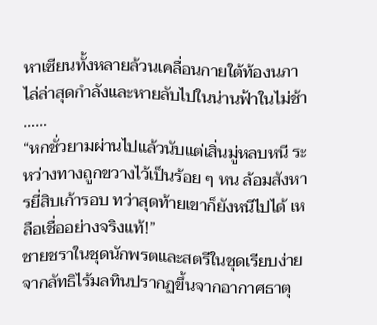หาเซียนทั้งหลายล้วนเคลื่อนกายใต้ท้องนภา ไล่ล่าสุดกำลังและหายลับไปในน่านฟ้าในไม่ช้า
……
“หกชั่วยามผ่านไปแล้วนับแต่เสิ่นมู่หลบหนี ระหว่างทางถูกขวางไว้เป็นร้อย ๆ หน ล้อมสังหารยี่สิบเก้ารอบ ทว่าสุดท้ายเขาก็ยังหนีไปได้ เหลือเชื่ออย่างจริงแท้!”
ชายชราในชุดนักพรตและสตรีในชุดเรียบง่ายจากลัทธิไร้มลทินปรากฏขึ้นจากอากาศธาตุ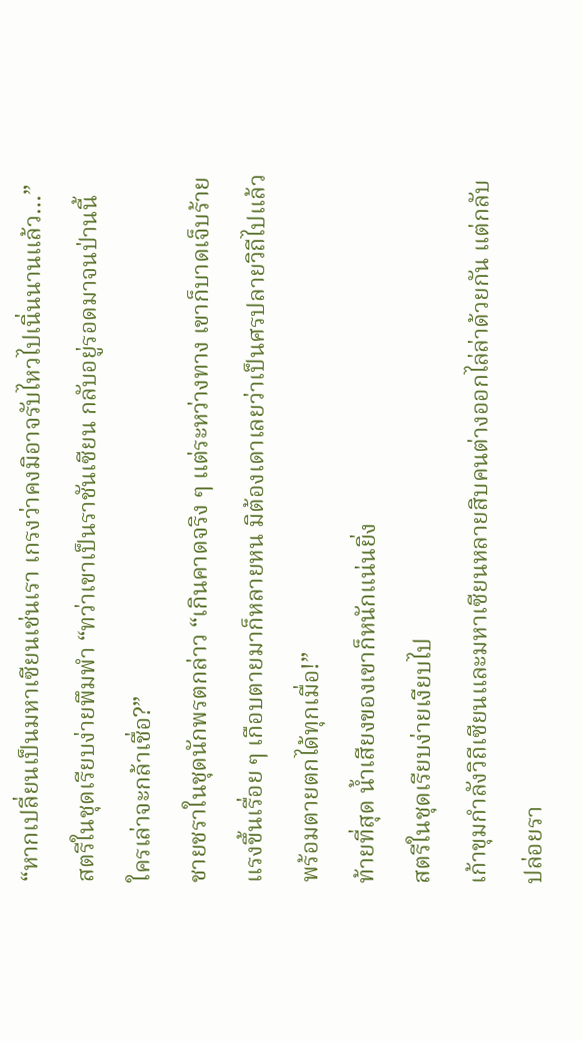“หากเปลี่ยนเป็นมหาเซียนเช่นเรา เกรงว่าคงมิอาจรับไหวไปเนิ่นนานแล้ว…”
สตรีในชุดเรียบง่ายพึมพำ “ทว่าเขาเป็นราชันเซียน กลับอยู่รอดมาจนป่านนี้ ใครเล่าจะกล้าเชื่อ?”
ชายชราในชุดนักพรตกล่าว “เกินคาดจริง ๆ แต่ระหว่างทาง เขาก็บาดเจ็บร้ายแรงขึ้นเรื่อย ๆ เกือบตายมาก็หลายหน มิต้องเดาเลยว่าเป็นศรปลายวิถีไปแล้ว พร้อมตายตกได้ทุกเมื่อ!”
ท้ายที่สุด น้ำเสียงของเขาก็หนักแน่นยิ่ง
สตรีในชุดเรียบง่ายเงียบไป
เก้าขุมกำลังวิถีเซียนและมหาเซียนหลายสิบคนต่างออกไล่ล่าด้วยกัน แต่กลับปล่อยรา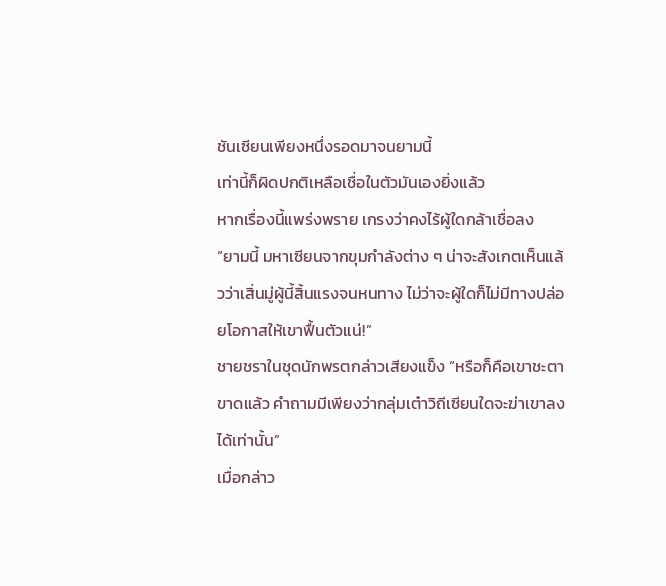ชันเซียนเพียงหนึ่งรอดมาจนยามนี้
เท่านี้ก็ผิดปกติเหลือเชื่อในตัวมันเองยิ่งแล้ว
หากเรื่องนี้แพร่งพราย เกรงว่าคงไร้ผู้ใดกล้าเชื่อลง
“ยามนี้ มหาเซียนจากขุมกำลังต่าง ๆ น่าจะสังเกตเห็นแล้วว่าเสิ่นมู่ผู้นี้สิ้นแรงจนหนทาง ไม่ว่าจะผู้ใดก็ไม่มีทางปล่อยโอกาสให้เขาฟื้นตัวแน่!”
ชายชราในชุดนักพรตกล่าวเสียงแข็ง “หรือก็คือเขาชะตาขาดแล้ว คำถามมีเพียงว่ากลุ่มเต๋าวิถีเซียนใดจะฆ่าเขาลงได้เท่านั้น”
เมื่อกล่าว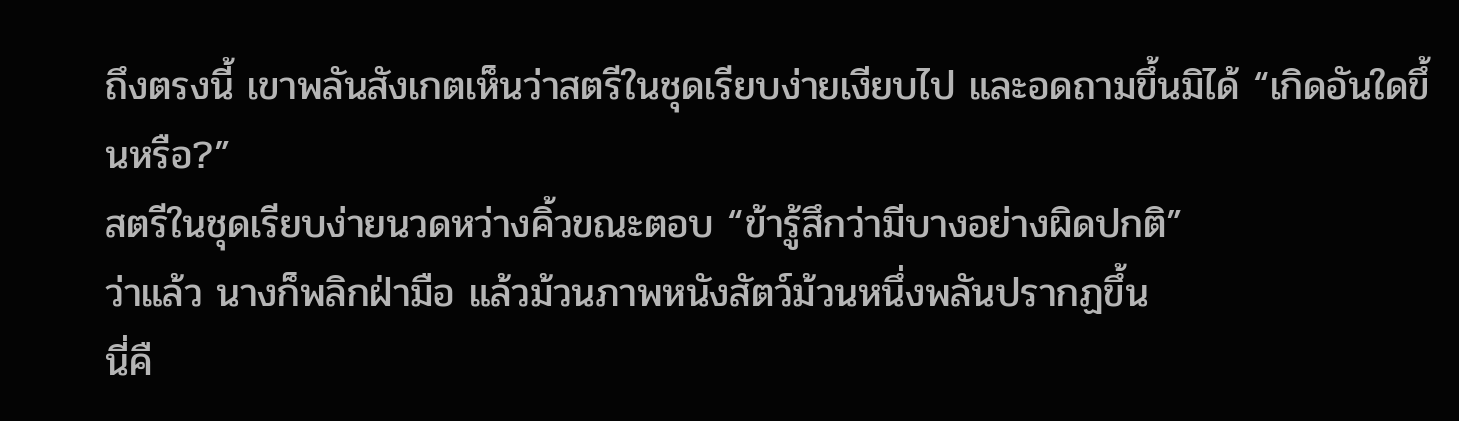ถึงตรงนี้ เขาพลันสังเกตเห็นว่าสตรีในชุดเรียบง่ายเงียบไป และอดถามขึ้นมิได้ “เกิดอันใดขึ้นหรือ?”
สตรีในชุดเรียบง่ายนวดหว่างคิ้วขณะตอบ “ข้ารู้สึกว่ามีบางอย่างผิดปกติ”
ว่าแล้ว นางก็พลิกฝ่ามือ แล้วม้วนภาพหนังสัตว์ม้วนหนึ่งพลันปรากฏขึ้น
นี่คื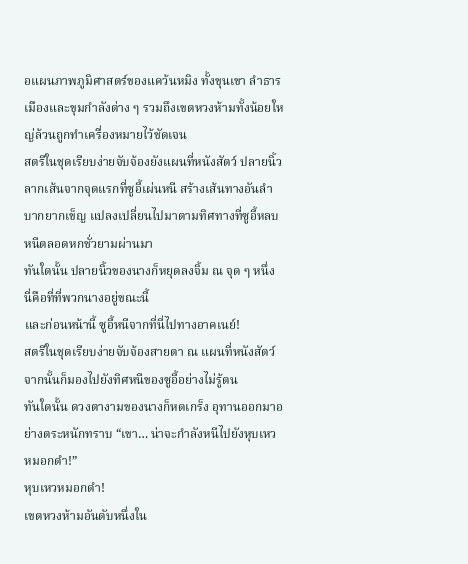อแผนภาพภูมิศาสตร์ของแคว้นหมิง ทั้งขุนเขา ลำธาร เมืองและขุมกำลังต่าง ๆ รวมถึงเขตหวงห้ามทั้งน้อยใหญ่ล้วนถูกทำเครื่องหมายไว้ชัดเจน
สตรีในชุดเรียบง่ายจับจ้องยังแผนที่หนังสัตว์ ปลายนิ้วลากเส้นจากจุดแรกที่ซูอี้เผ่นหนี สร้างเส้นทางอันลำบากยากเข็ญ แปลงเปลี่ยนไปมาตามทิศทางที่ซูอี้หลบหนีตลอดหกชั่วยามผ่านมา
ทันใดนั้น ปลายนิ้วของนางก็หยุดลงจิ้ม ณ จุด ๆ หนึ่ง
นี่คือที่ที่พวกนางอยู่ขณะนี้
และก่อนหน้านี้ ซูอี้หนีจากที่นี่ไปทางอาคเนย์!
สตรีในชุดเรียบง่ายจับจ้องสายตา ณ แผนที่หนังสัตว์ จากนั้นก็มองไปยังทิศหนีของซูอี้อย่างไม่รู้ตน
ทันใดนั้น ดวงตางามของนางก็หดเกร็ง อุทานออกมาอย่างตระหนักทราบ “เขา… น่าจะกำลังหนีไปยังหุบเหวหมอกดำ!”
หุบเหวหมอกดำ!
เขตหวงห้ามอันดับหนึ่งใน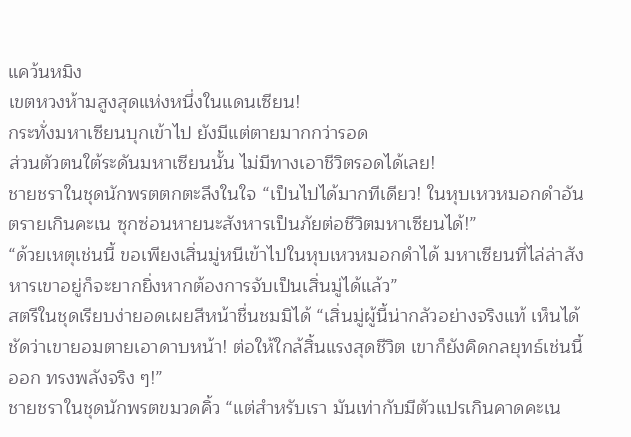แคว้นหมิง
เขตหวงห้ามสูงสุดแห่งหนึ่งในแดนเซียน!
กระทั่งมหาเซียนบุกเข้าไป ยังมีแต่ตายมากกว่ารอด
ส่วนตัวตนใต้ระดันมหาเซียนนั้น ไม่มีทางเอาชีวิตรอดได้เลย!
ชายชราในชุดนักพรตตกตะลึงในใจ “เป็นไปได้มากทีเดียว! ในหุบเหวหมอกดำอันตรายเกินคะเน ซุกซ่อนหายนะสังหารเป็นภัยต่อชีวิตมหาเซียนได้!”
“ด้วยเหตุเช่นนี้ ขอเพียงเสิ่นมู่หนีเข้าไปในหุบเหวหมอกดำได้ มหาเซียนที่ไล่ล่าสังหารเขาอยู่ก็จะยากยิ่งหากต้องการจับเป็นเสิ่นมู่ได้แล้ว”
สตรีในชุดเรียบง่ายอดเผยสีหน้าชื่นชมมิได้ “เสิ่นมู่ผู้นี้น่ากลัวอย่างจริงแท้ เห็นได้ชัดว่าเขายอมตายเอาดาบหน้า! ต่อให้ใกล้สิ้นแรงสุดชีวิต เขาก็ยังคิดกลยุทธ์เช่นนี้ออก ทรงพลังจริง ๆ!”
ชายชราในชุดนักพรตขมวดคิ้ว “แต่สำหรับเรา มันเท่ากับมีตัวแปรเกินคาดคะเน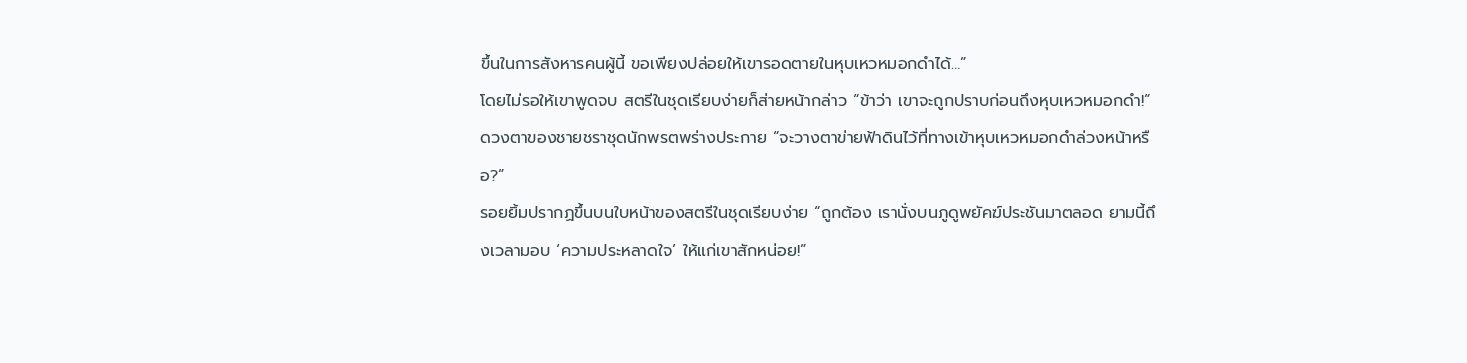ขึ้นในการสังหารคนผู้นี้ ขอเพียงปล่อยให้เขารอดตายในหุบเหวหมอกดำได้…”
โดยไม่รอให้เขาพูดจบ สตรีในชุดเรียบง่ายก็ส่ายหน้ากล่าว “ข้าว่า เขาจะถูกปราบก่อนถึงหุบเหวหมอกดำ!”
ดวงตาของชายชราชุดนักพรตพร่างประกาย “จะวางตาข่ายฟ้าดินไว้ที่ทางเข้าหุบเหวหมอกดำล่วงหน้าหรือ?”
รอยยิ้มปรากฏขึ้นบนใบหน้าของสตรีในชุดเรียบง่าย “ถูกต้อง เรานั่งบนภูดูพยัคฆ์ประชันมาตลอด ยามนี้ถึงเวลามอบ ‘ความประหลาดใจ’ ให้แก่เขาสักหน่อย!”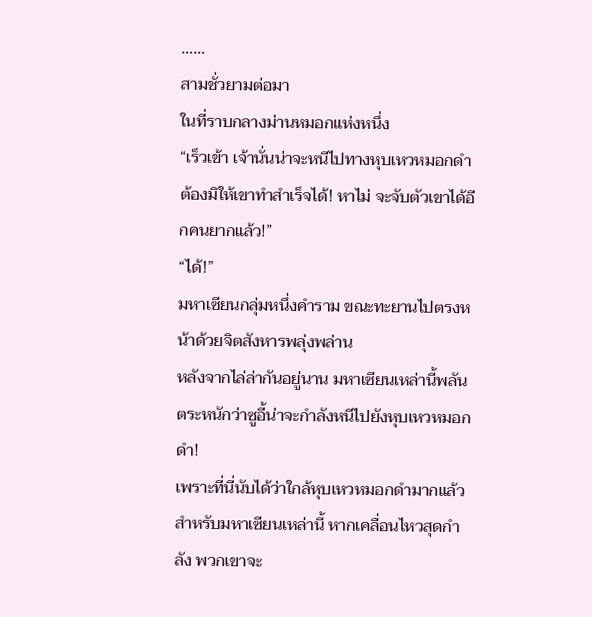……
สามชั่วยามต่อมา
ในที่ราบกลางม่านหมอกแห่งหนึ่ง
“เร็วเข้า เจ้านั่นน่าจะหนีไปทางหุบเหวหมอกดำ ต้องมิให้เขาทำสำเร็จได้! หาไม่ จะจับตัวเขาได้อีกคนยากแล้ว!”
“ได้!”
มหาเซียนกลุ่มหนึ่งคำราม ขณะทะยานไปตรงหน้าด้วยจิตสังหารพลุ่งพล่าน
หลังจากไล่ล่ากันอยู่นาน มหาเซียนเหล่านี้พลันตระหนักว่าซูอี้น่าจะกำลังหนีไปยังหุบเหวหมอกดำ!
เพราะที่นี่นับได้ว่าใกล้หุบเหวหมอกดำมากแล้ว
สำหรับมหาเซียนเหล่านี้ หากเคลื่อนไหวสุดกำลัง พวกเขาจะ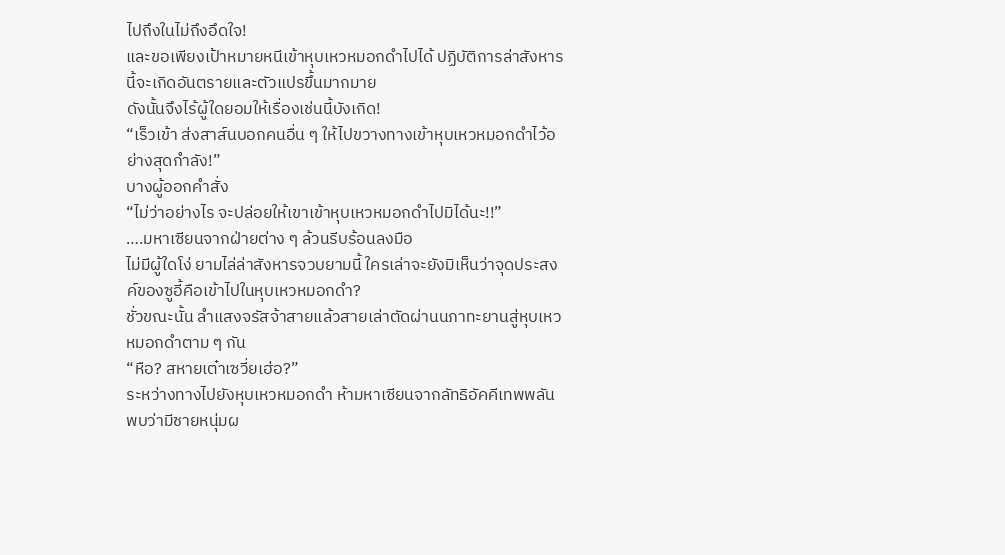ไปถึงในไม่ถึงอึดใจ!
และขอเพียงเป้าหมายหนีเข้าหุบเหวหมอกดำไปได้ ปฏิบัติการล่าสังหารนี้จะเกิดอันตรายและตัวแปรขึ้นมากมาย
ดังนั้นจึงไร้ผู้ใดยอมให้เรื่องเช่นนี้บังเกิด!
“เร็วเข้า ส่งสาส์นบอกคนอื่น ๆ ให้ไปขวางทางเข้าหุบเหวหมอกดำไว้อย่างสุดกำลัง!”
บางผู้ออกคำสั่ง
“ไม่ว่าอย่างไร จะปล่อยให้เขาเข้าหุบเหวหมอกดำไปมิได้นะ!!”
….มหาเซียนจากฝ่ายต่าง ๆ ล้วนรีบร้อนลงมือ
ไม่มีผู้ใดโง่ ยามไล่ล่าสังหารจวบยามนี้ ใครเล่าจะยังมิเห็นว่าจุดประสงค์ของซูอี้คือเข้าไปในหุบเหวหมอกดำ?
ชั่วขณะนั้น ลำแสงจรัสจ้าสายแล้วสายเล่าตัดผ่านนภาทะยานสู่หุบเหวหมอกดำตาม ๆ กัน
“หือ? สหายเต๋าเซวี่ยเฮ่อ?”
ระหว่างทางไปยังหุบเหวหมอกดำ ห้ามหาเซียนจากลัทธิอัคคีเทพพลันพบว่ามีชายหนุ่มผ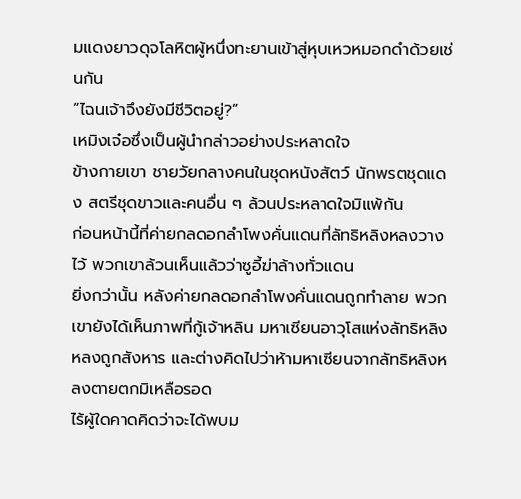มแดงยาวดุจโลหิตผู้หนึ่งทะยานเข้าสู่หุบเหวหมอกดำด้วยเช่นกัน
“ไฉนเจ้าจึงยังมีชีวิตอยู่?”
เหมิงเจ๋อซึ่งเป็นผู้นำกล่าวอย่างประหลาดใจ
ข้างกายเขา ชายวัยกลางคนในชุดหนังสัตว์ นักพรตชุดแดง สตรีชุดขาวและคนอื่น ๆ ล้วนประหลาดใจมิแพ้กัน
ก่อนหน้านี้ที่ค่ายกลดอกลำโพงคั่นแดนที่ลัทธิหลิงหลงวางไว้ พวกเขาล้วนเห็นแล้วว่าซูอี้ฆ่าล้างทั่วแดน
ยิ่งกว่านั้น หลังค่ายกลดอกลำโพงคั่นแดนถูกทำลาย พวกเขายังได้เห็นภาพที่กู้เจ้าหลิน มหาเซียนอาวุโสแห่งลัทธิหลิงหลงถูกสังหาร และต่างคิดไปว่าห้ามหาเซียนจากลัทธิหลิงหลงตายตกมิเหลือรอด
ไร้ผู้ใดคาดคิดว่าจะได้พบม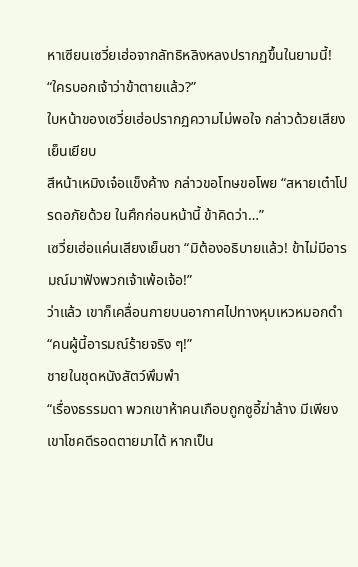หาเซียนเซวี่ยเฮ่อจากลัทธิหลิงหลงปรากฏขึ้นในยามนี้!
“ใครบอกเจ้าว่าข้าตายแล้ว?”
ใบหน้าของเซวี่ยเฮ่อปรากฏความไม่พอใจ กล่าวด้วยเสียงเย็นเยียบ
สีหน้าเหมิงเจ๋อแข็งค้าง กล่าวขอโทษขอโพย “สหายเต๋าโปรดอภัยด้วย ในศึกก่อนหน้านี้ ข้าคิดว่า…”
เซวี่ยเฮ่อแค่นเสียงเย็นชา “มิต้องอธิบายแล้ว! ข้าไม่มีอารมณ์มาฟังพวกเจ้าเพ้อเจ้อ!”
ว่าแล้ว เขาก็เคลื่อนกายบนอากาศไปทางหุบเหวหมอกดำ
“คนผู้นี้อารมณ์ร้ายจริง ๆ!”
ชายในชุดหนังสัตว์พึมพำ
“เรื่องธรรมดา พวกเขาห้าคนเกือบถูกซูอี้ฆ่าล้าง มีเพียงเขาโชคดีรอดตายมาได้ หากเป็น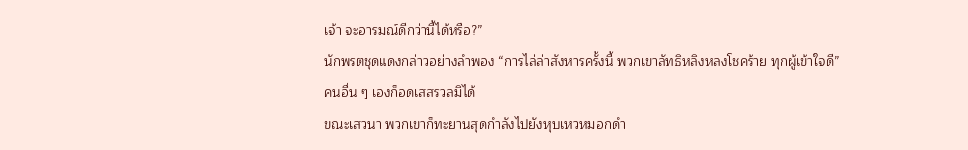เจ้า จะอารมณ์ดีกว่านี้ได้หรือ?”
นักพรตชุดแดงกล่าวอย่างลำพอง “การไล่ล่าสังหารครั้งนี้ พวกเขาลัทธิหลิงหลงโชคร้าย ทุกผู้เข้าใจดี”
คนอื่น ๆ เองก็อดเสสรวลมิได้
ขณะเสวนา พวกเขาก็ทะยานสุดกำลังไปยังหุบเหวหมอกดำ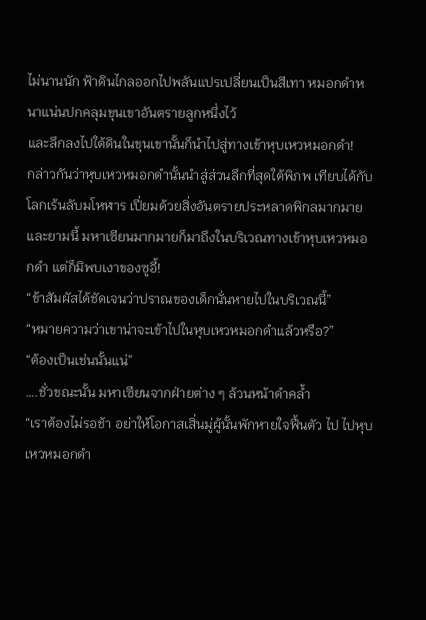ไม่นานนัก ฟ้าดินไกลออกไปพลันแปรเปลี่ยนเป็นสีเทา หมอกดำหนาแน่นปกคลุมขุนเขาอันตรายลูกหนึ่งไว้
และลึกลงไปใต้ดินในขุนเขานั้นก็นำไปสู่ทางเข้าหุบเหวหมอกดำ!
กล่าวกันว่าหุบเหวหมอกดำนั้นนำสู่ส่วนลึกที่สุดใต้พิภพ เทียบได้กับโลกเร้นลับมโหฬาร เปี่ยมด้วยสิ่งอันตรายประหลาดพิกลมากมาย
และยามนี้ มหาเซียนมากมายก็มาถึงในบริเวณทางเข้าหุบเหวหมอกดำ แต่ก็มิพบเงาของซูอี้!
“ข้าสัมผัสได้ชัดเจนว่าปราณของเด็กนั่นหายไปในบริเวณนี้”
“หมายความว่าเขาน่าจะเข้าไปในหุบเหวหมอกดำแล้วหรือ?”
“ต้องเป็นเช่นนั้นแน่”
….ชั่วขณะนั้น มหาเซียนจากฝ่ายต่าง ๆ ล้วนหน้าดำคล้ำ
“เราต้องไม่รอช้า อย่าให้โอกาสเสิ่นมู่ผู้นั้นพักหายใจฟื้นตัว ไป ไปหุบเหวหมอกดำ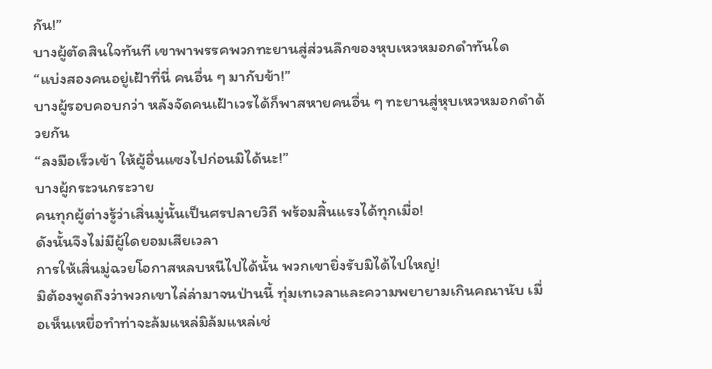กัน!”
บางผู้ตัดสินใจทันที เขาพาพรรคพวกทะยานสู่ส่วนลึกของหุบเหวหมอกดำทันใด
“แบ่งสองคนอยู่เฝ้าที่นี่ คนอื่น ๆ มากับข้า!”
บางผู้รอบคอบกว่า หลังจัดคนเฝ้าเวรได้ก็พาสหายคนอื่น ๆ ทะยานสู่หุบเหวหมอกดำด้วยกัน
“ลงมือเร็วเข้า ให้ผู้อื่นแซงไปก่อนมิได้นะ!”
บางผู้กระวนกระวาย
คนทุกผู้ต่างรู้ว่าเสิ่นมู่นั้นเป็นศรปลายวิถี พร้อมสิ้นแรงได้ทุกเมื่อ!
ดังนั้นจึงไม่มีผู้ใดยอมเสียเวลา
การให้เสิ่นมู่ฉวยโอกาสหลบหนีไปได้นั้น พวกเขายิ่งรับมิได้ไปใหญ่!
มิต้องพูดถึงว่าพวกเขาไล่ล่ามาจนป่านนี้ ทุ่มเทเวลาและความพยายามเกินคณานับ เมื่อเห็นเหยื่อทำท่าจะล้มแหล่มิล้มแหล่เช่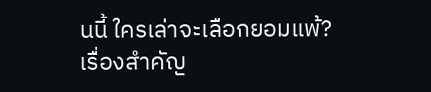นนี้ ใครเล่าจะเลือกยอมแพ้?
เรื่องสำคัญ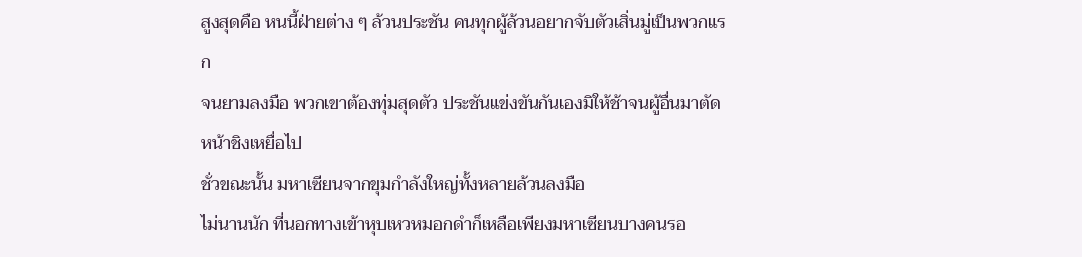สูงสุดคือ หนนี้ฝ่ายต่าง ๆ ล้วนประชัน คนทุกผู้ล้วนอยากจับตัวเสิ่นมู่เป็นพวกแรก
จนยามลงมือ พวกเขาต้องทุ่มสุดตัว ประชันแข่งขันกันเองมิให้ช้าจนผู้อื่นมาตัดหน้าชิงเหยื่อไป
ชั่วขณะนั้น มหาเซียนจากขุมกำลังใหญ่ทั้งหลายล้วนลงมือ
ไม่นานนัก ที่นอกทางเข้าหุบเหวหมอกดำก็เหลือเพียงมหาเซียนบางคนรอ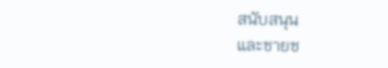สนับสนุน
และชายช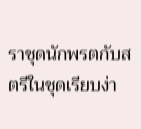ราชุดนักพรตกับสตรีในชุดเรียบง่า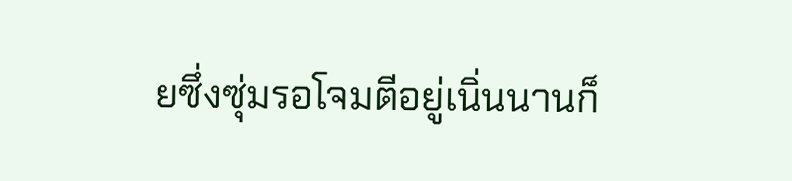ยซึ่งซุ่มรอโจมตีอยู่เนิ่นนานก็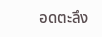อดตะลึง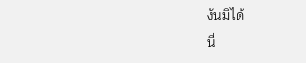งันมิได้
นี่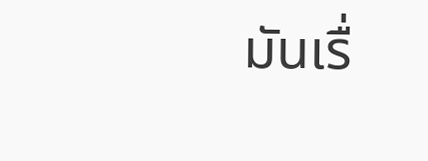มันเรื่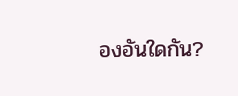องอันใดกัน?